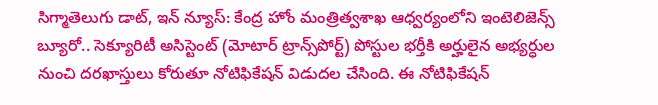సిగ్మాతెలుగు డాట్, ఇన్ న్యూస్: కేంద్ర హోం మంత్రిత్వశాఖ ఆధ్వర్యంలోని ఇంటెలిజెన్స్ బ్యూరో.. సెక్యూరిటీ అసిస్టెంట్ (మోటార్ ట్రాన్స్‌పోర్ట్) పోస్టుల భర్తీకి అర్హులైన అభ్యర్ధుల నుంచి దరఖాస్తులు కోరుతూ నోటిఫికేషన్ విడుదల చేసింది. ఈ నోటిఫికేషన్‌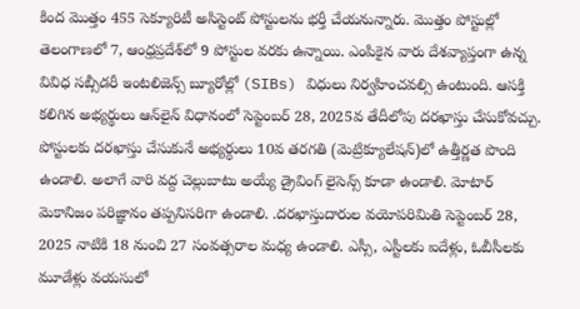కింద మొత్తం 455 సెక్యూరిటీ అసిస్టెంట్ పోస్టులను భర్తీ చేయనున్నారు. మొత్తం పోస్టుల్లో తెలంగాణలో 7, ఆంధ్రప్రదేశ్‌లో 9 పోస్టుల వరకు ఉన్నాయి. ఎంపికైన వారు దేశవ్యాప్తంగా ఉన్న వివిధ సబ్సీడరీ ఇంటలిజెన్స్‌ బ్యూరోల్లో (SIBs) విధులు నిర్వహించవల్సి ఉంటుంది. ఆసక్తి కలిగిన అభ్యర్థులు ఆన్‌లైన్‌ విధానంలో సెప్టెంబర్‌ 28, 2025వ తేదీలోపు దరఖాస్తు చేసుకోవచ్చు. పోస్టులకు దరఖాస్తు చేసుకునే అభ్యర్ధులు 10వ తరగతి (మెట్రిక్యూలేషన్‌)లో ఉత్తీర్ణత పొంది ఉండాలి. అలాగే వారి వద్ద చెల్లుబాటు అయ్యే డ్రైవింగ్ లైసెన్స్ కూడా ఉండాలి. మోటార్ మెకానిజం పరిజ్ఞానం తప్పనిసరిగా ఉండాలి. .దరఖాస్తుదారుల వయోపరిమితి సెప్టెంబర్‌ 28, 2025 నాటికి 18 నుంచి 27 సంవత్సరాల మధ్య ఉండాలి. ఎస్సీ, ఎస్టీలకు ఐదేళ్లు, ఓబీసీలకు మూడేళ్లు వయసులో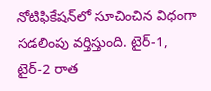నోటిఫికేషన్‌లో సూచించిన విధంగా సడలింపు వర్తిస్తుంది. టైర్‌-1, టైర్‌-2 రాత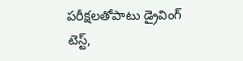పరీక్షలతోపాటు డ్రైవింగ్‌ టెస్ట్‌,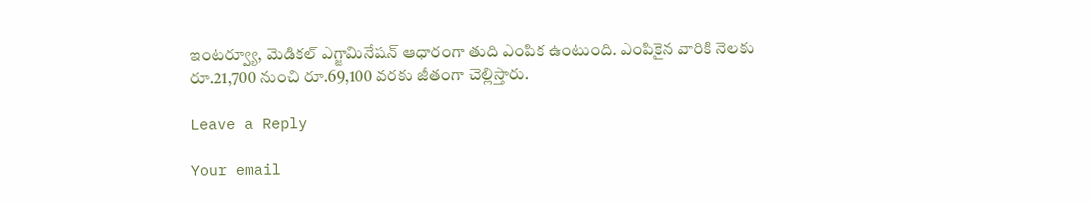ఇంటర్వ్యూ, మెడికల్‌ ఎగ్జామినేషన్‌ ఆధారంగా తుది ఎంపిక ఉంటుంది. ఎంపికైన వారికి నెలకు రూ.21,700 నుంచి రూ.69,100 వరకు జీతంగా చెల్లిస్తారు.

Leave a Reply

Your email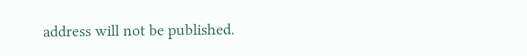address will not be published.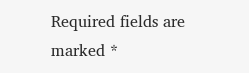Required fields are marked *